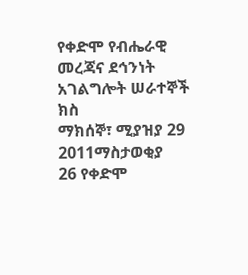የቀድሞ የብሔራዊ መረጃና ደኅንነት አገልግሎት ሠራተኞች ክስ
ማክሰኞ፣ ሚያዝያ 29 2011ማስታወቂያ
26 የቀድሞ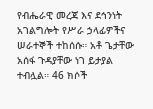የብሔራዊ መረጃ እና ደኅንነት አገልግሎት የሥራ ኃላፊዎችና ሠራተኞች ተከሰሱ። አቶ ጌታቸው አሰፋ ጉዳያቸው ነገ ይታያል ተብሏል። 46 ክሶች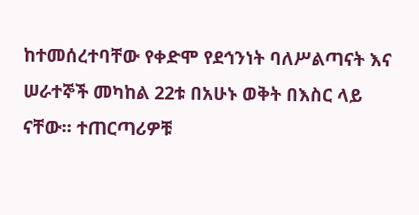ከተመሰረተባቸው የቀድሞ የደኅንነት ባለሥልጣናት እና ሠራተኞች መካከል 22ቱ በአሁኑ ወቅት በእስር ላይ ናቸው። ተጠርጣሪዎቹ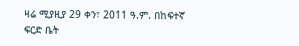ዛሬ ሚያዚያ 29 ቀን፣ 2011 ዓ.ም. በከፍተኛ ፍርድ ቤት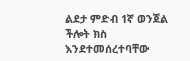ልደታ ምድብ 1ኛ ወንጀል ችሎት ክስ እንደተመሰረተባቸው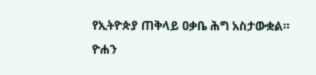የኢትዮጵያ ጠቅላይ ዐቃቤ ሕግ አስታውቋል።
ዮሐን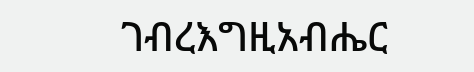ገብረእግዚአብሔር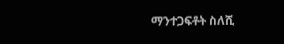ማንተጋፍቶት ስለሺ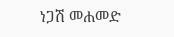ነጋሽ መሐመድ